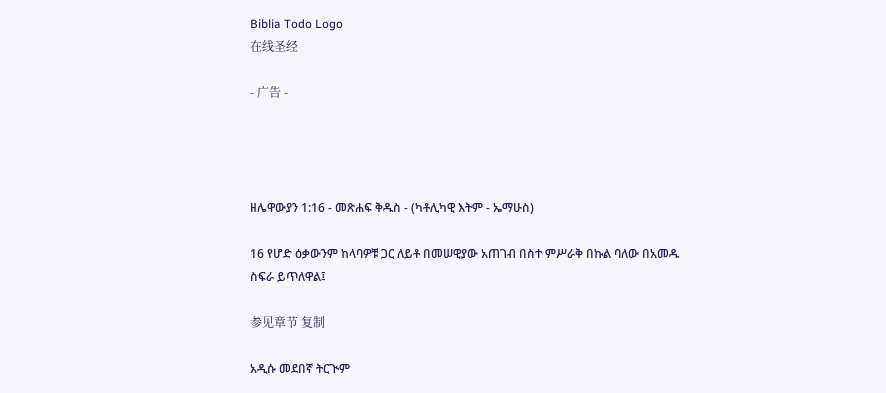Biblia Todo Logo
在线圣经

- 广告 -




ዘሌዋውያን 1:16 - መጽሐፍ ቅዱስ - (ካቶሊካዊ እትም - ኤማሁስ)

16 የሆድ ዕቃውንም ከላባዎቹ ጋር ለይቶ በመሠዊያው አጠገብ በስተ ምሥራቅ በኩል ባለው በአመዱ ስፍራ ይጥለዋል፤

参见章节 复制

አዲሱ መደበኛ ትርጒም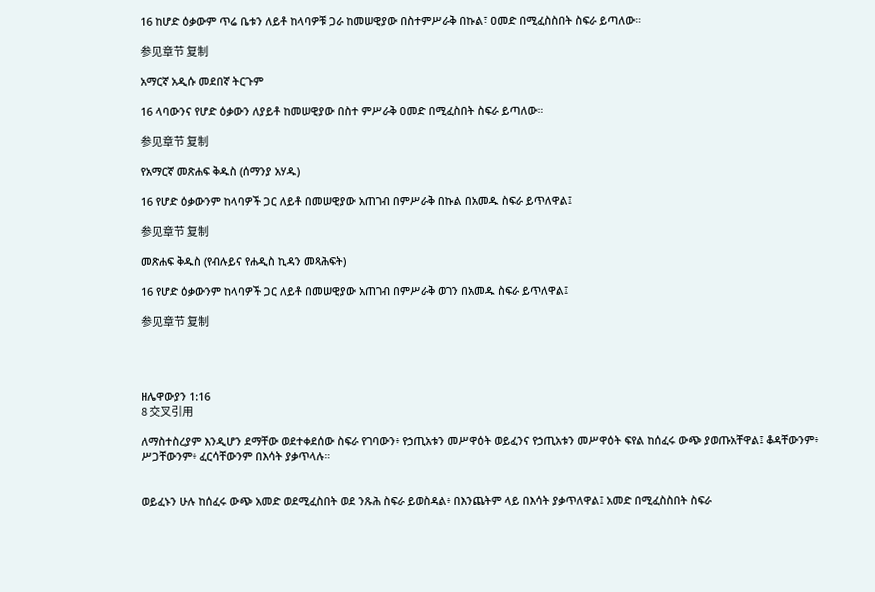16 ከሆድ ዕቃውም ጥሬ ቤቱን ለይቶ ከላባዎቹ ጋራ ከመሠዊያው በስተምሥራቅ በኩል፣ ዐመድ በሚፈስስበት ስፍራ ይጣለው።

参见章节 复制

አማርኛ አዲሱ መደበኛ ትርጉም

16 ላባውንና የሆድ ዕቃውን ለያይቶ ከመሠዊያው በስተ ምሥራቅ ዐመድ በሚፈስበት ስፍራ ይጣለው።

参见章节 复制

የአማርኛ መጽሐፍ ቅዱስ (ሰማንያ አሃዱ)

16 የሆድ ዕቃውንም ከላባዎች ጋር ለይቶ በመሠዊያው አጠገብ በምሥራቅ በኩል በአመዱ ስፍራ ይጥለዋል፤

参见章节 复制

መጽሐፍ ቅዱስ (የብሉይና የሐዲስ ኪዳን መጻሕፍት)

16 የሆድ ዕቃውንም ከላባዎች ጋር ለይቶ በመሠዊያው አጠገብ በምሥራቅ ወገን በአመዱ ስፍራ ይጥለዋል፤

参见章节 复制




ዘሌዋውያን 1:16
8 交叉引用

ለማስተስረያም እንዲሆን ደማቸው ወደተቀደሰው ስፍራ የገባውን፥ የኃጢአቱን መሥዋዕት ወይፈንና የኃጢአቱን መሥዋዕት ፍየል ከሰፈሩ ውጭ ያወጡአቸዋል፤ ቆዳቸውንም፥ ሥጋቸውንም፥ ፈርሳቸውንም በእሳት ያቃጥላሉ።


ወይፈኑን ሁሉ ከሰፈሩ ውጭ አመድ ወደሚፈስበት ወደ ንጹሕ ስፍራ ይወስዳል፥ በእንጨትም ላይ በእሳት ያቃጥለዋል፤ አመድ በሚፈስስበት ስፍራ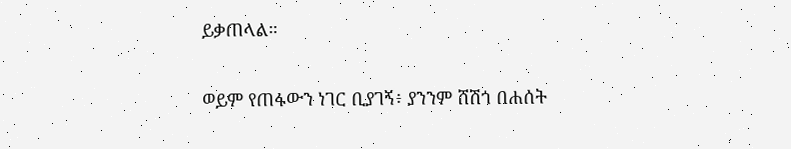ይቃጠላል።


ወይም የጠፋውን ነገር ቢያገኝ፥ ያንንም ሸሽጎ በሐሰት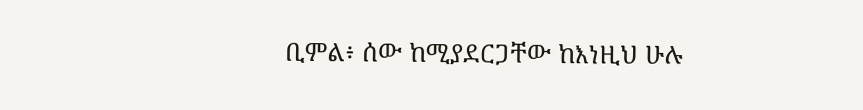ቢምል፥ ሰው ከሚያደርጋቸው ከእነዚህ ሁሉ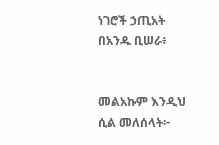ነገሮች ኃጢአት በአንዱ ቢሠራ፥


መልአኩም እንዲህ ሲል መለሰላት፦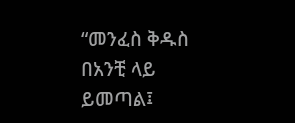“መንፈስ ቅዱስ በአንቺ ላይ ይመጣል፤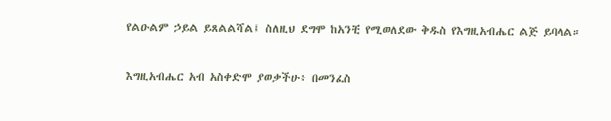የልዑልም ኃይል ይጸልልሻል፤ ስለዚህ ደግሞ ከአንቺ የሚወለደው ቅዱስ የእግዚአብሔር ልጅ ይባላል።


እግዚአብሔር አብ አስቀድሞ ያወቃችሁ፥ በመንፈስ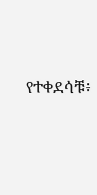የተቀደሳቹ፥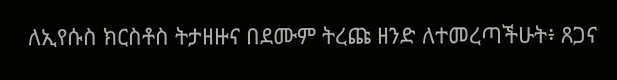ለኢየሱስ ክርስቶስ ትታዘዙና በደሙም ትረጩ ዘንድ ለተመረጣችሁት፥ ጸጋና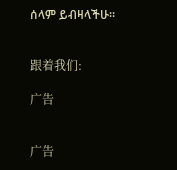ሰላም ይብዛላችሁ።


跟着我们:

广告


广告